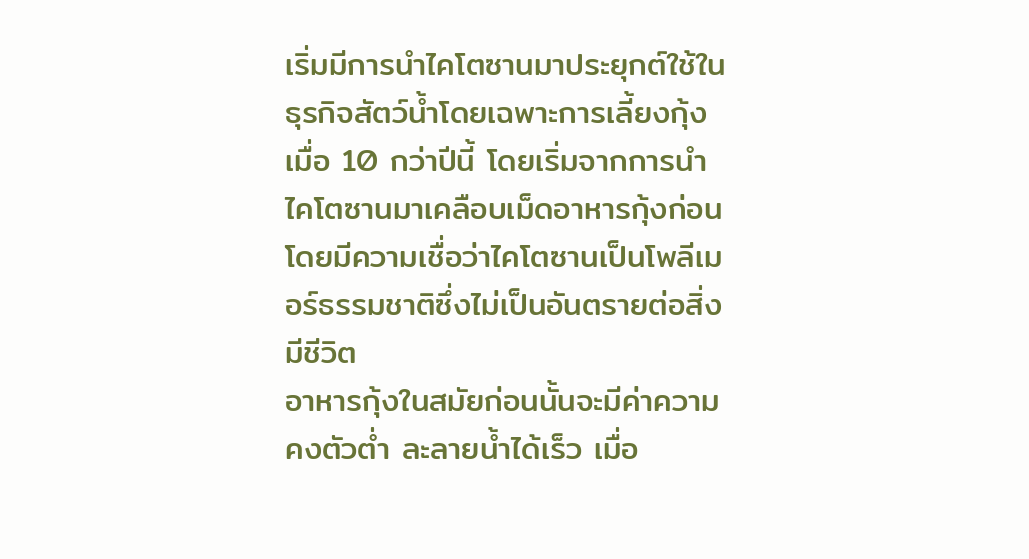เริ่มมีการนำไคโตซานมาประยุกต์ใช้ในธุรกิจสัตว์น้ำโดยเฉพาะการเลี้ยงกุ้งเมื่อ 10 กว่าปีนี้ โดยเริ่มจากการนำไคโตซานมาเคลือบเม็ดอาหารกุ้งก่อน โดยมีความเชื่อว่าไคโตซานเป็นโพลีเมอร์ธรรมชาติซึ่งไม่เป็นอันตรายต่อสิ่งมีชีวิต
อาหารกุ้งในสมัยก่อนนั้นจะมีค่าความคงตัวต่ำ ละลายน้ำได้เร็ว เมื่อ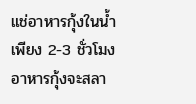แช่อาหารกุ้งในน้ำเพียง 2-3 ชั่วโมง อาหารกุ้งจะสลา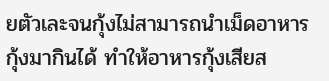ยตัวเละจนกุ้งไม่สามารถนำเม็ดอาหารกุ้งมากินได้ ทำให้อาหารกุ้งเสียส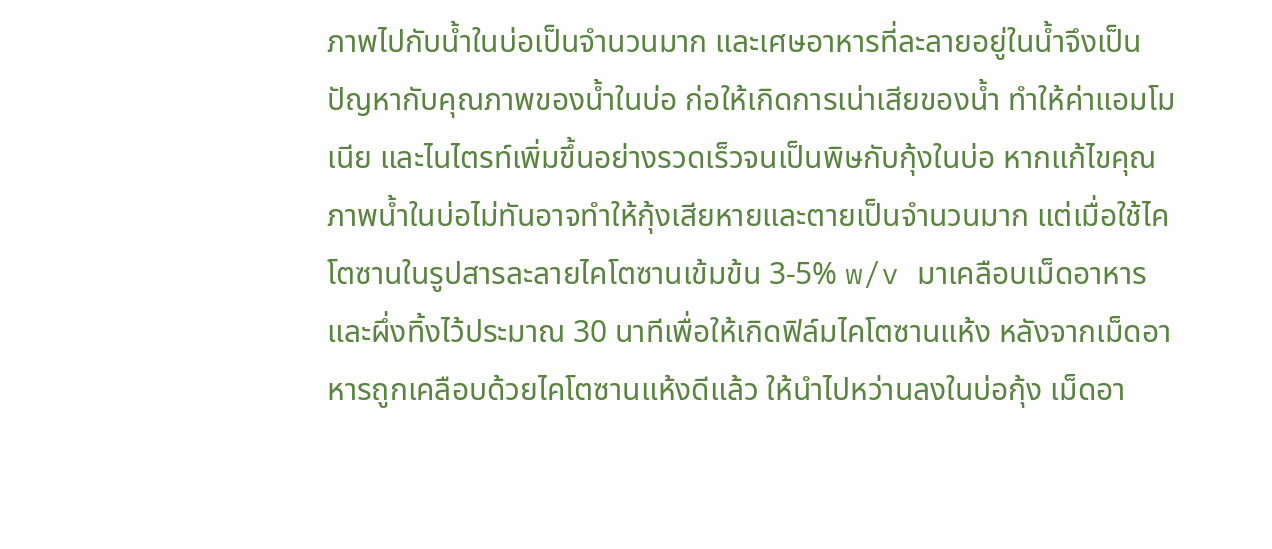ภาพไปกับน้ำในบ่อเป็นจำนวนมาก และเศษอาหารที่ละลายอยู่ในน้ำจึงเป็นปัญหากับคุณภาพของน้ำในบ่อ ก่อให้เกิดการเน่าเสียของน้ำ ทำให้ค่าแอมโมเนีย และไนไตรท์เพิ่มขึ้นอย่างรวดเร็วจนเป็นพิษกับกุ้งในบ่อ หากแก้ไขคุณภาพน้ำในบ่อไม่ทันอาจทำให้กุ้งเสียหายและตายเป็นจำนวนมาก แต่เมื่อใช้ไคโตซานในรูปสารละลายไคโตซานเข้มข้น 3-5% w/v มาเคลือบเม็ดอาหารและผึ่งทิ้งไว้ประมาณ 30 นาทีเพื่อให้เกิดฟิล์มไคโตซานแห้ง หลังจากเม็ดอาหารถูกเคลือบด้วยไคโตซานแห้งดีแล้ว ให้นำไปหว่านลงในบ่อกุ้ง เม็ดอา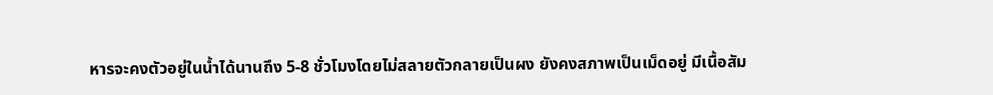หารจะคงตัวอยู่ในน้ำได้นานถึง 5-8 ชั่วโมงโดยไม่สลายตัวกลายเป็นผง ยังคงสภาพเป็นเม็ดอยู่ มีเนื้อสัม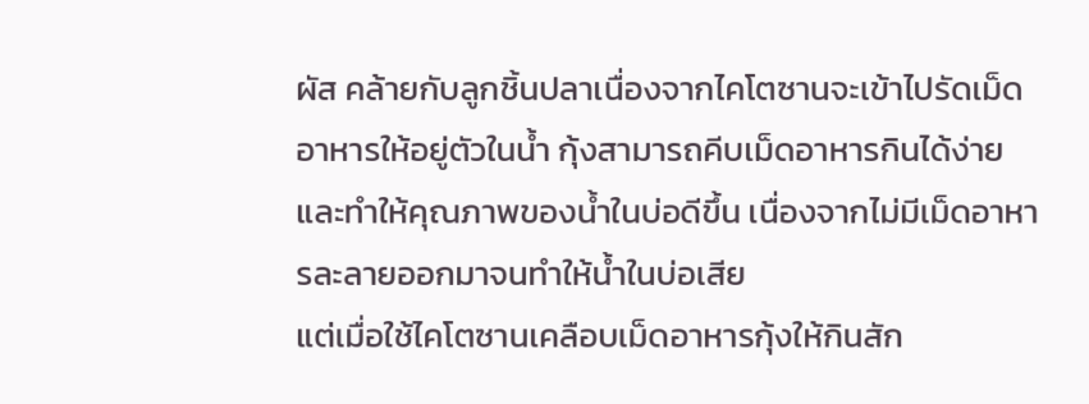ผัส คล้ายกับลูกชิ้นปลาเนื่องจากไคโตซานจะเข้าไปรัดเม็ดอาหารให้อยู่ตัวในน้ำ กุ้งสามารถคีบเม็ดอาหารกินได้ง่าย และทำให้คุณภาพของน้ำในบ่อดีขึ้น เนื่องจากไม่มีเม็ดอาหารละลายออกมาจนทำให้น้ำในบ่อเสีย
แต่เมื่อใช้ไคโตซานเคลือบเม็ดอาหารกุ้งให้กินสัก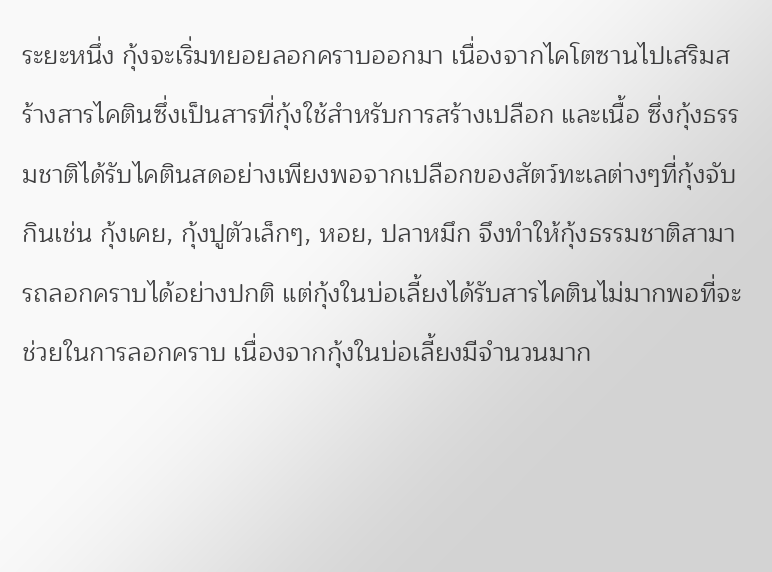ระยะหนึ่ง กุ้งจะเริ่มทยอยลอกคราบออกมา เนื่องจากไคโตซานไปเสริมสร้างสารไคตินซึ่งเป็นสารที่กุ้งใช้สำหรับการสร้างเปลือก และเนื้อ ซึ่งกุ้งธรรมชาติได้รับไคตินสดอย่างเพียงพอจากเปลือกของสัตว์ทะเลต่างๆที่กุ้งจับกินเช่น กุ้งเคย, กุ้งปูตัวเล็กๆ, หอย, ปลาหมึก จึงทำให้กุ้งธรรมชาติสามารถลอกคราบได้อย่างปกติ แต่กุ้งในบ่อเลี้ยงได้รับสารไคตินไม่มากพอที่จะช่วยในการลอกคราบ เนื่องจากกุ้งในบ่อเลี้ยงมีจำนวนมาก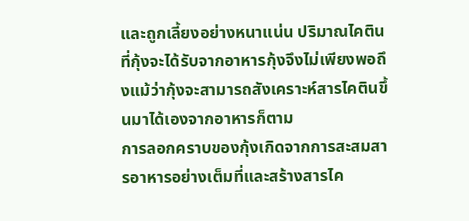และถูกเลี้ยงอย่างหนาแน่น ปริมาณไคตินที่กุ้งจะได้รับจากอาหารกุ้งจึงไม่เพียงพอถึงแม้ว่ากุ้งจะสามารถสังเคราะห์สารไคตินขึ้นมาได้เองจากอาหารก็ตาม
การลอกคราบของกุ้งเกิดจากการสะสมสารอาหารอย่างเต็มที่และสร้างสารไค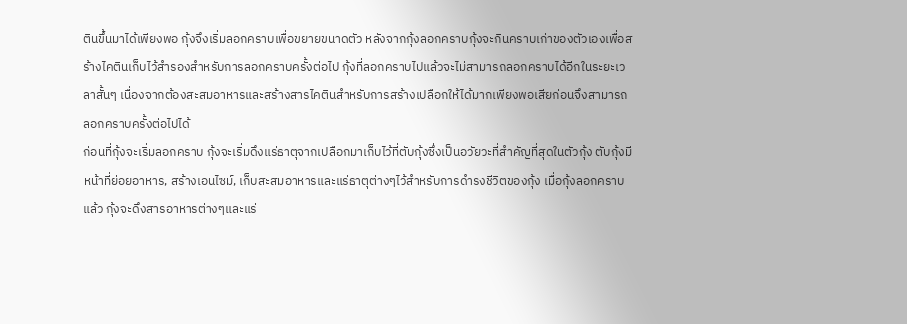ตินขึ้นมาได้เพียงพอ กุ้งจึงเริ่มลอกคราบเพื่อขยายขนาดตัว หลังจากกุ้งลอกคราบกุ้งจะกินคราบเก่าของตัวเองเพื่อสร้างไคตินเก็บไว้สำรองสำหรับการลอกคราบครั้งต่อไป กุ้งที่ลอกคราบไปแล้วจะไม่สามารถลอกคราบได้อีกในระยะเวลาสั้นๆ เนื่องจากต้องสะสมอาหารและสร้างสารไคตินสำหรับการสร้างเปลือกให้ได้มากเพียงพอเสียก่อนจึงสามารถลอกคราบครั้งต่อไปได้
ก่อนที่กุ้งจะเริ่มลอกคราบ กุ้งจะเริ่มดึงแร่ธาตุจากเปลือกมาเก็บไว้ที่ตับกุ้งซึ่งเป็นอวัยวะที่สำคัญที่สุดในตัวกุ้ง ตับกุ้งมีหน้าที่ย่อยอาหาร, สร้างเอนไซม์, เก็บสะสมอาหารและแร่ธาตุต่างๆไว้สำหรับการดำรงชีวิตของกุ้ง เมื่อกุ้งลอกคราบแล้ว กุ้งจะดึงสารอาหารต่างๆและแร่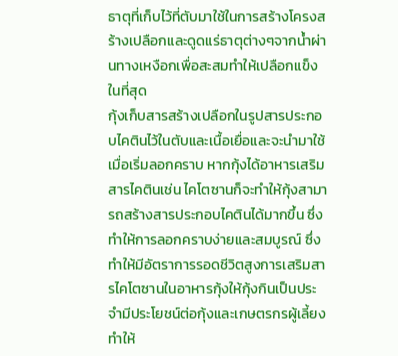ธาตุที่เก็บไว้ที่ตับมาใช้ในการสร้างโครงสร้างเปลือกและดูดแร่ธาตุต่างๆจากน้ำผ่านทางเหงือกเพื่อสะสมทำให้เปลือกแข็งในที่สุด
กุ้งเก็บสารสร้างเปลือกในรูปสารประกอบไคตินไว้ในตับและเนื้อเยื่อและจะนำมาใช้เมื่อเริ่มลอกคราบ หากกุ้งได้อาหารเสริมสารไคตินเช่น ไคโตซานก็จะทำให้กุ้งสามารถสร้างสารประกอบไคตินได้มากขึ้น ซึ่งทำให้การลอกคราบง่ายและสมบูรณ์ ซึ่งทำให้มีอัตราการรอดชีวิตสูงการเสริมสารไคโตซานในอาหารกุ้งให้กุ้งกินเป็นประจำมีประโยชน์ต่อกุ้งและเกษตรกรผู้เลี้ยงทำให้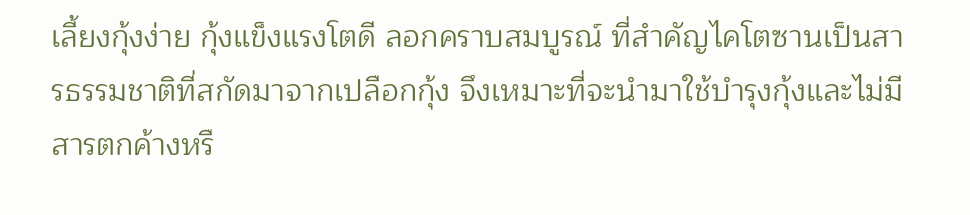เลี้ยงกุ้งง่าย กุ้งแข็งแรงโตดี ลอกคราบสมบูรณ์ ที่สำคัญไคโตซานเป็นสารธรรมชาติที่สกัดมาจากเปลือกกุ้ง จึงเหมาะที่จะนำมาใช้บำรุงกุ้งและไม่มีสารตกค้างหรื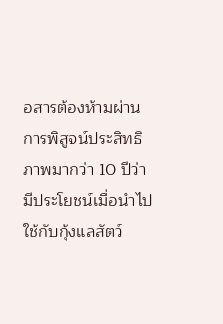อสารต้องห้ามผ่านการพิสูจน์ประสิทธิภาพมากว่า 10 ปีว่ามีประโยชน์เมื่อนำไปใช้กับกุ้งแลสัตว์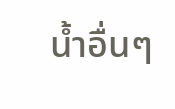น้ำอื่นๆ